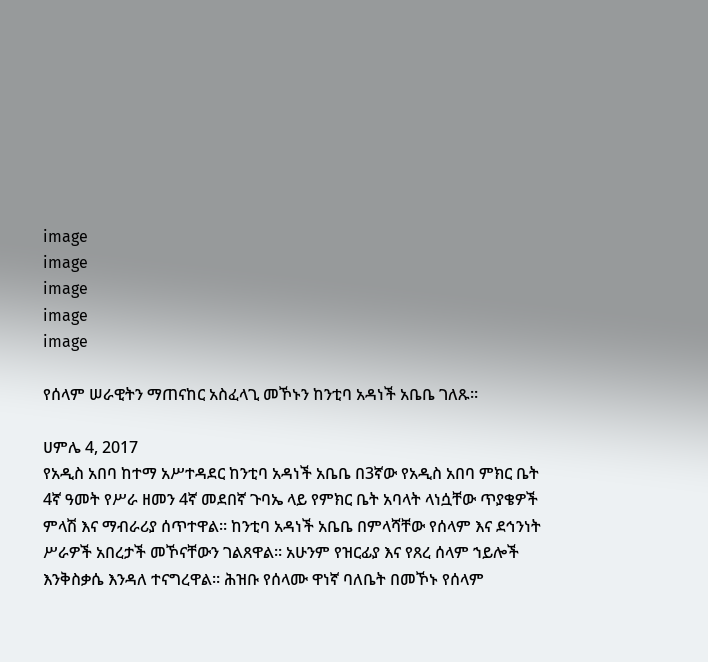image
image
image
image
image

የሰላም ሠራዊትን ማጠናከር አስፈላጊ መኾኑን ከንቲባ አዳነች አቤቤ ገለጹ።

ሀምሌ 4, 2017
የአዲስ አበባ ከተማ አሥተዳደር ከንቲባ አዳነች አቤቤ በ3ኛው የአዲስ አበባ ምክር ቤት 4ኛ ዓመት የሥራ ዘመን 4ኛ መደበኛ ጉባኤ ላይ የምክር ቤት አባላት ላነሷቸው ጥያቄዎች ምላሽ እና ማብራሪያ ሰጥተዋል። ከንቲባ አዳነች አቤቤ በምላሻቸው የሰላም እና ደኅንነት ሥራዎች አበረታች መኾናቸውን ገልጸዋል። አሁንም የዝርፊያ እና የጸረ ሰላም ኀይሎች እንቅስቃሴ እንዳለ ተናግረዋል። ሕዝቡ የሰላሙ ዋነኛ ባለቤት በመኾኑ የሰላም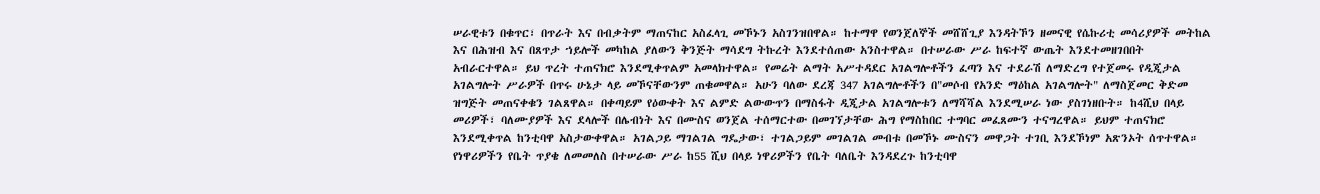ሠራዊቱን በቁጥር፣ በጥራት እና በብቃትም ማጠናከር አስፈላጊ መኾኑን አስገንዝበዋል። ከተማዋ የወንጀለኞች መሸሸጊያ እንዳትኾን ዘመናዊ የሴኩሪቲ መሳሪያዎች መትከል እና በሕዝብ እና በጸጥታ ኀይሎች መካከል ያለውን ቅንጅት ማሳደግ ትኩረት እንደተሰጠው አንስተዋል። በተሠራው ሥራ ከፍተኛ ውጤት እንደተመዘገበበት አብራርተዋል። ይህ ጥረት ተጠናክሮ እንደሚቀጥልም አመላክተዋል። የመሬት ልማት አሥተዳደር አገልግሎቶችን ፈጣን እና ተደራሽ ለማድረግ የተጀመሩ የዲጂታል አገልግሎት ሥራዎች በጥሩ ሁኔታ ላይ መኾናቸውንም ጠቁመዋል። አሁን ባለው ደረጃ 347 አገልግሎቶችን በ"መሶብ የአንድ ማዕከል አገልግሎት" ለማስጀመር ቅድመ ዝግጅት መጠናቀቁን ገልጸዋል። በቀጣይም የዕውቀት እና ልምድ ልውውጥን በማስፋት ዲጂታል አገልግሎቱን ለማሻሻል እንደሚሠራ ነው ያስገነዘቡት። ከ4ሺህ በላይ መሪዎች፣ ባለሙያዎች እና ደላሎች በሌብነት እና በሙስና ወንጀል ተሰማርተው በመገኘታቸው ሕግ የማስከበር ተግባር መፈጸሙን ተናግረዋል። ይህም ተጠናክሮ እንደሚቀጥል ከንቲባዋ አስታውቀዋል። አገልጋይ ማገልገል ግዴታው፣ ተገልጋይም መገልገል መብቱ በመኾኑ ሙስናን መዋጋት ተገቢ እንደኾነም አጽንኦት ሰጥተዋል። የነዋሪዎችን የቤት ጥያቄ ለመመለስ በተሠራው ሥራ ከ55 ሺህ በላይ ነዋሪዎችን የቤት ባለቤት እንዳደረጉ ከንቲባዋ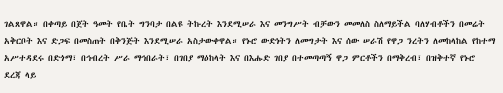ገልጸዋል። በቀጣይ በጀት ዓመት የቤት ግንባታ በልዩ ትኩረት እንደሚሠራ እና መንግሥት ብቻውን መመለስ ስለማይችል ባለሃብቶችን በመሬት አቅርቦት እና ድጋፍ በመስጠት በቅንጅት እንደሚሠራ አስታውቀዋል። የኑሮ ውድነትን ለመግታት እና ሰው ሠራሽ የዋጋ ንረትን ለመከላከል የከተማ አሥተዳደሩ በድጎማ፣ በኅብረት ሥራ ማኅበራት፣ በገበያ ማዕከላት እና በእሑድ ገበያ በተመጣጣኝ ዋጋ ምርቶችን በማቅረብ፣ በዝቅተኛ የኑሮ ደረጃ ላይ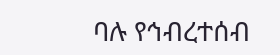ባሉ የኅብረተሰብ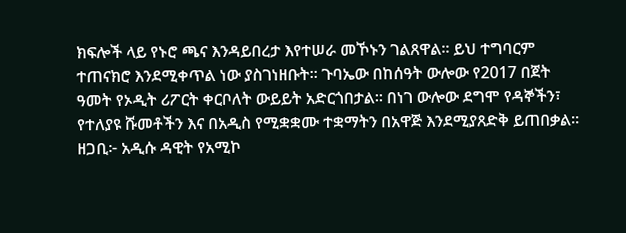ክፍሎች ላይ የኑሮ ጫና እንዳይበረታ እየተሠራ መኾኑን ገልጸዋል። ይህ ተግባርም ተጠናክሮ እንደሚቀጥል ነው ያስገነዘቡት። ጉባኤው በከሰዓት ውሎው የ2017 በጀት ዓመት የኦዲት ሪፖርት ቀርቦለት ውይይት አድርጎበታል። በነገ ውሎው ደግሞ የዳኞችን፣ የተለያዩ ሹመቶችን እና በአዲስ የሚቋቋሙ ተቋማትን በአዋጅ እንደሚያጸድቅ ይጠበቃል። ዘጋቢ፦ አዲሱ ዳዊት የአሚኮ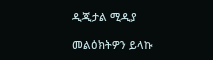ዲጂታል ሚዲያ

መልዕክትዎን ይላኩ